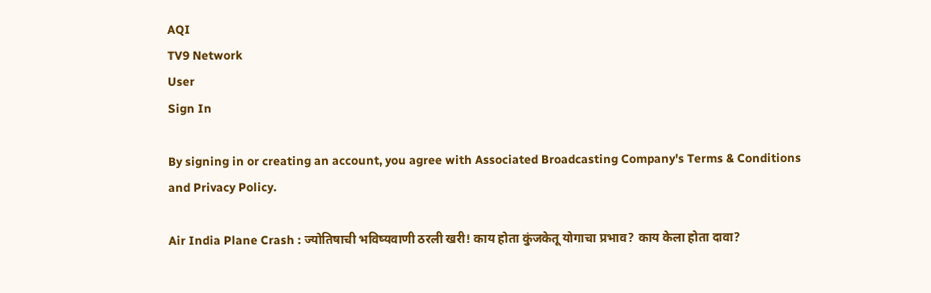AQI
TV9 Network
User
Sign In

By signing in or creating an account, you agree with Associated Broadcasting Company's Terms & Conditions and Privacy Policy.

Air India Plane Crash : ज्योतिषाची भविष्यवाणी ठरली खरी! काय होता कुंजकेतू योगाचा प्रभाव? काय केला होता दावा?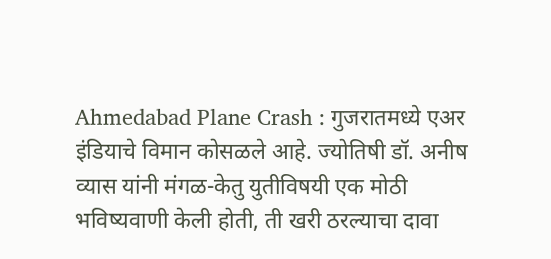Ahmedabad Plane Crash : गुजरातमध्ये एअर इंडियाचे विमान कोसळले आहे. ज्योतिषी डॉ. अनीष व्यास यांनी मंगळ-केतु युतीविषयी एक मोठी भविष्यवाणी केली होती, ती खरी ठरल्याचा दावा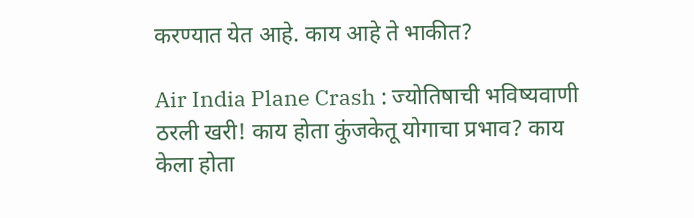करण्यात येत आहे. काय आहे ते भाकीत?

Air India Plane Crash : ज्योतिषाची भविष्यवाणी ठरली खरी! काय होता कुंजकेतू योगाचा प्रभाव? काय केला होता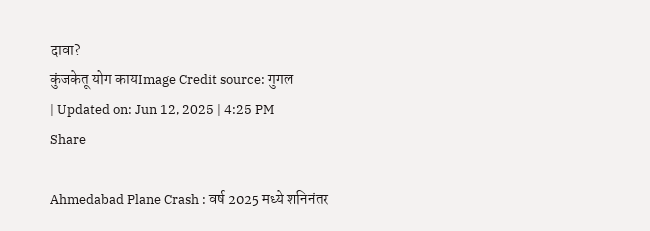दावा?
कुंजकेतू योग कायImage Credit source: गुगल
| Updated on: Jun 12, 2025 | 4:25 PM
Share

Ahmedabad Plane Crash : वर्ष 2025 मध्ये शनिनंतर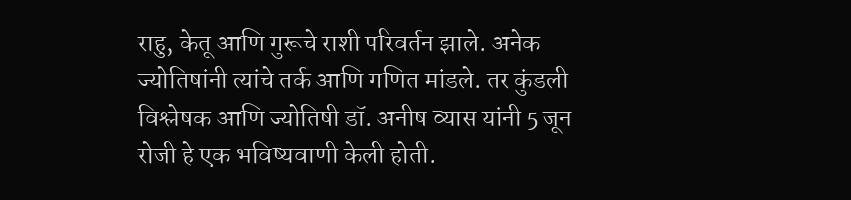राहु, केतू आणि गुरूचे राशी परिवर्तन झाले. अनेक ज्योतिषांनी त्यांचे तर्क आणि गणित मांडले. तर कुंडली विश्लेषक आणि ज्योतिषी डॉ. अनीष व्यास यांनी 5 जून रोजी हे एक भविष्यवाणी केली होती.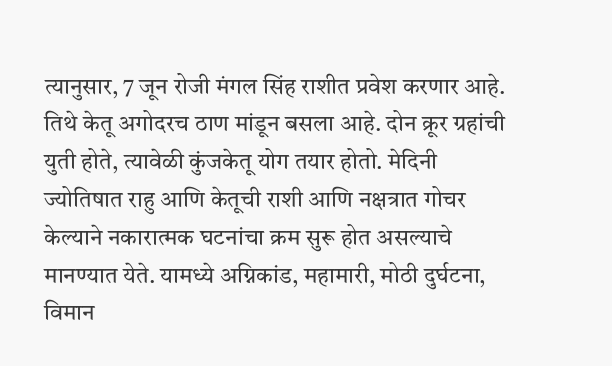त्यानुसार, 7 जून रोजी मंगल सिंह राशीत प्रवेश करणार आहे. तिथे केतू अगोदरच ठाण मांडून बसला आहे. दोन क्रूर ग्रहांची युती होते, त्यावेळी कुंजकेतू योग तयार होतो. मेदिनी ज्योतिषात राहु आणि केतूची राशी आणि नक्षत्रात गोचर केल्याने नकारात्मक घटनांचा क्रम सुरू होत असल्याचे मानण्यात येते. यामध्ये अग्निकांड, महामारी, मोठी दुर्घटना, विमान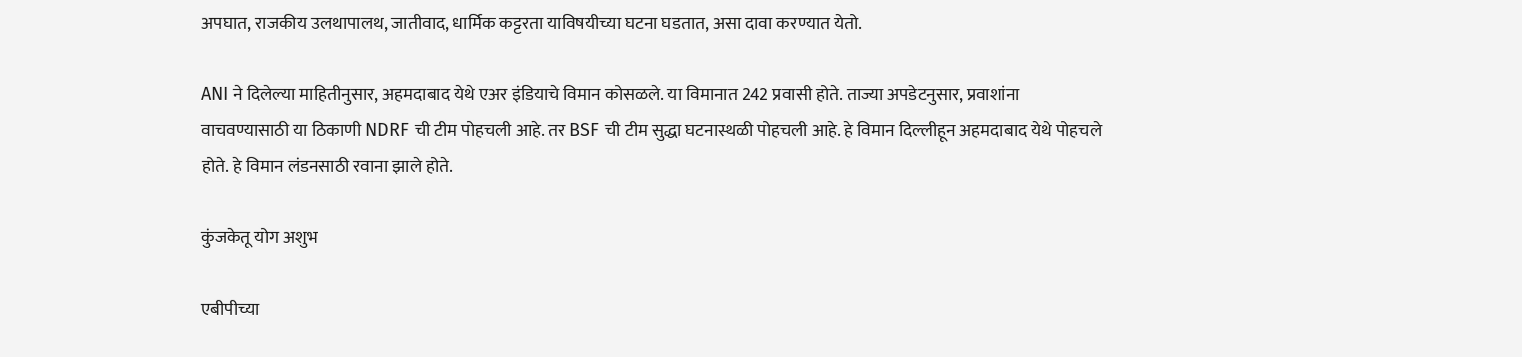अपघात, राजकीय उलथापालथ, जातीवाद, धार्मिक कट्टरता याविषयीच्या घटना घडतात, असा दावा करण्यात येतो.

ANI ने दिलेल्या माहितीनुसार, अहमदाबाद येथे एअर इंडियाचे विमान कोसळले. या विमानात 242 प्रवासी होते. ताज्या अपडेटनुसार, प्रवाशांना वाचवण्यासाठी या ठिकाणी NDRF ची टीम पोहचली आहे. तर BSF ची टीम सुद्धा घटनास्थळी पोहचली आहे. हे विमान दिल्लीहून अहमदाबाद येथे पोहचले होते. हे विमान लंडनसाठी रवाना झाले होते.

कुंजकेतू योग अशुभ

एबीपीच्या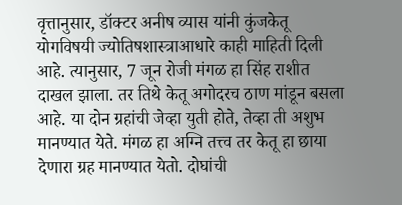वृत्तानुसार, डॉक्टर अनीष व्यास यांनी कुंजकेतू योगविषयी ज्योतिषशास्त्राआधारे काही माहिती दिली आहे. त्यानुसार, 7 जून रोजी मंगळ हा सिंह राशीत दाखल झाला. तर तिथे केतू अगोदरच ठाण मांडून बसला आहे. या दोन ग्रहांची जेव्हा युती होते, तेव्हा ती अशुभ मानण्यात येते. मंगळ हा अग्नि तत्त्व तर केतू हा छाया देणारा ग्रह मानण्यात येतो. दोघांची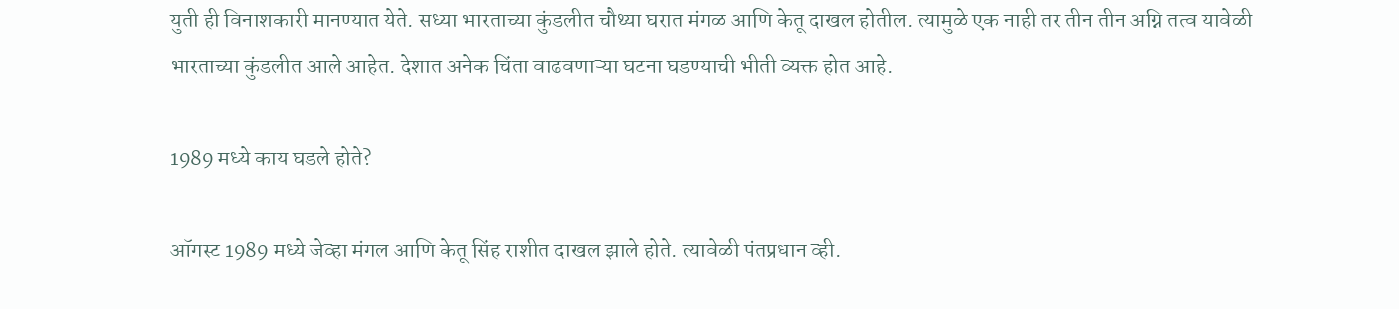युती ही विनाशकारी मानण्यात येते. सध्या भारताच्या कुंडलीत चौथ्या घरात मंगळ आणि केतू दाखल होतील. त्यामुळे एक नाही तर तीन तीन अग्नि तत्व यावेळी भारताच्या कुंडलीत आले आहेत. देशात अनेक चिंता वाढवणाऱ्या घटना घडण्याची भीती व्यक्त होत आहे.

1989 मध्ये काय घडले होते?

ऑगस्ट 1989 मध्ये जेव्हा मंगल आणि केतू सिंह राशीत दाखल झाले होते. त्यावेळी पंतप्रधान व्ही.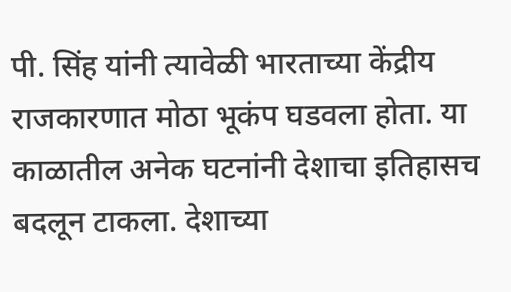पी. सिंह यांनी त्यावेळी भारताच्या केंद्रीय राजकारणात मोठा भूकंप घडवला होता. या काळातील अनेक घटनांनी देशाचा इतिहासच बदलून टाकला. देशाच्या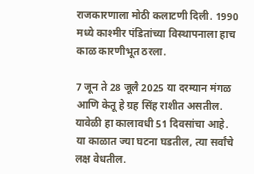राजकारणाला मोठी कलाटणी दिली. 1990 मध्ये काश्मीर पंडितांच्या विस्थापनाला हाच काळ कारणीभूत ठरला.

7 जून ते 28 जूलै 2025 या दरम्यान मंगळ आणि केतू हे ग्रह सिंह राशीत असतील. यावेळी हा कालावधी 51 दिवसांचा आहे. या काळात ज्या घटना घडतील, त्या सर्वांचे लक्ष वेधतील.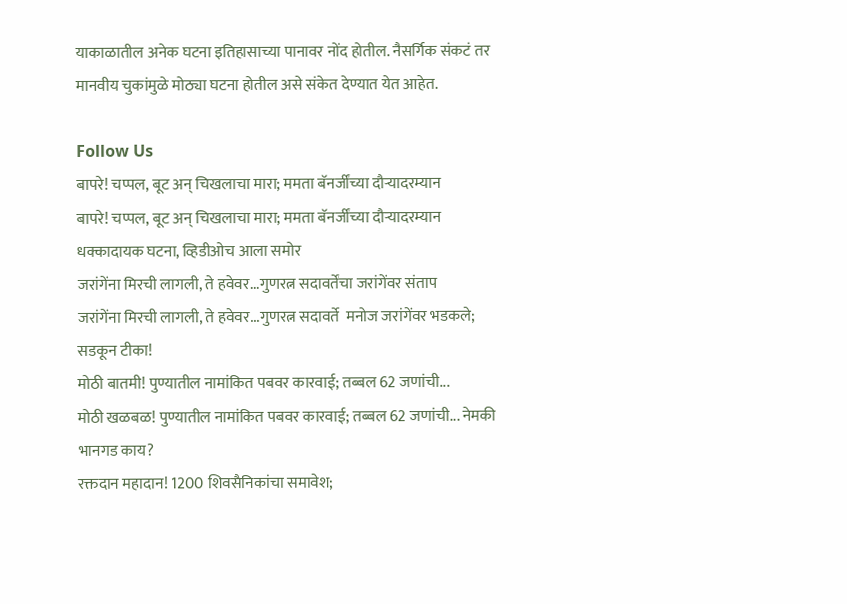याकाळातील अनेक घटना इतिहासाच्या पानावर नोंद होतील. नैसर्गिक संकटं तर मानवीय चुकांमुळे मोठ्या घटना होतील असे संकेत देण्यात येत आहेत.

Follow Us
बापरे! चप्पल, बूट अन् चिखलाचा मारा; ममता बॅनर्जींच्या दौऱ्यादरम्यान
बापरे! चप्पल, बूट अन् चिखलाचा मारा; ममता बॅनर्जींच्या दौऱ्यादरम्यान धक्कादायक घटना, व्हिडीओच आला समोर
जरांगेंना मिरची लागली, ते हवेवर...गुणरत्न सदावर्तेंचा जरांगेंवर संताप
जरांगेंना मिरची लागली, ते हवेवर...गुणरत्न सदावर्ते  मनोज जरांगेंवर भडकले; सडकून टीका!
मोठी बातमी! पुण्यातील नामांकित पबवर कारवाई; तब्बल 62 जणांची...
मोठी खळबळ! पुण्यातील नामांकित पबवर कारवाई; तब्बल 62 जणांची... नेमकी भानगड काय?
रक्तदान महादान! 1200 शिवसैनिकांचा समावेश;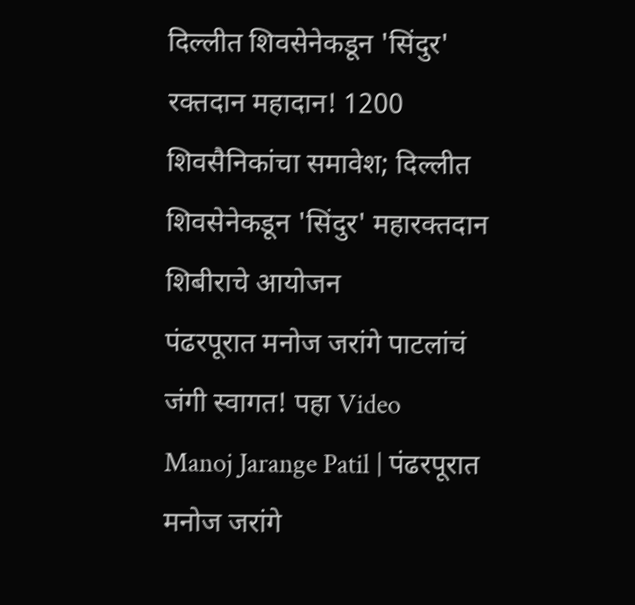दिल्लीत शिवसेनेकडून 'सिंदुर'
रक्तदान महादान! 1200 शिवसैनिकांचा समावेश; दिल्लीत शिवसेनेकडून 'सिंदुर' महारक्तदान शिबीराचे आयोजन
पंढरपूरात मनोज जरांगे पाटलांचं जंगी स्वागत! पहा Video
Manoj Jarange Patil | पंढरपूरात मनोज जरांगे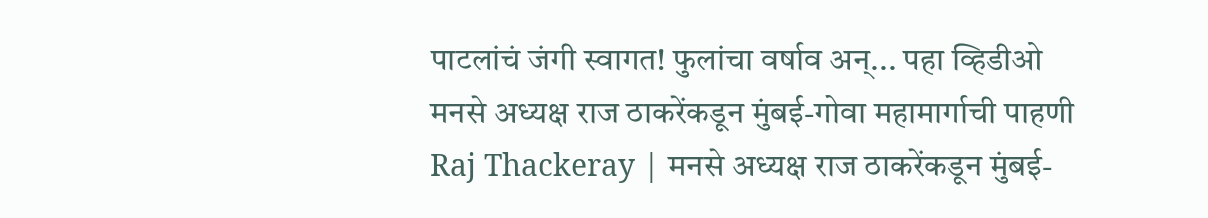पाटलांचं जंगी स्वागत! फुलांचा वर्षाव अन्... पहा व्हिडीओ
मनसे अध्यक्ष राज ठाकरेंकडून मुंबई-गोवा महामार्गाची पाहणी
Raj Thackeray | मनसे अध्यक्ष राज ठाकरेंकडून मुंबई-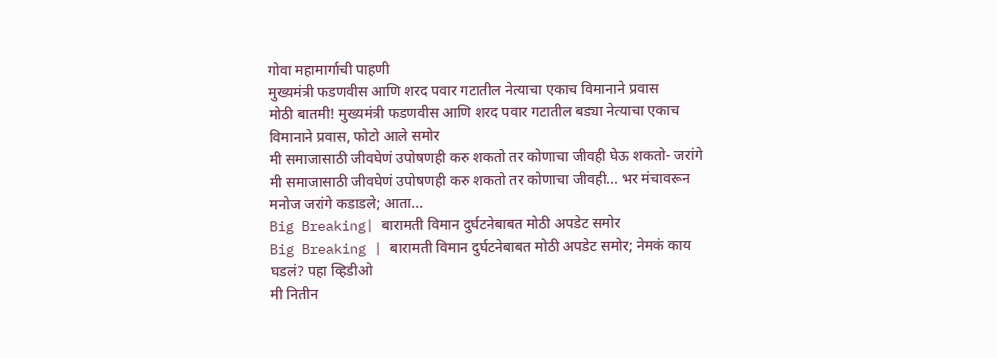गोवा महामार्गाची पाहणी
मुख्यमंत्री फडणवीस आणि शरद पवार गटातील नेत्याचा एकाच विमानाने प्रवास
मोठी बातमी! मुख्यमंत्री फडणवीस आणि शरद पवार गटातील बड्या नेत्याचा एकाच विमानाने प्रवास, फोटो आले समोर
मी समाजासाठी जीवघेणं उपोषणही करु शकतो तर कोणाचा जीवही घेऊ शकतो- जरांगे
मी समाजासाठी जीवघेणं उपोषणही करु शकतो तर कोणाचा जीवही... भर मंचावरून मनोज जरांगे कडाडले; आता...
Big Breaking| बारामती विमान दुर्घटनेबाबत मोठी अपडेट समोर
Big Breaking | बारामती विमान दुर्घटनेबाबत मोठी अपडेट समोर; नेमकं काय घडलं? पहा व्हिडीओ
मी नितीन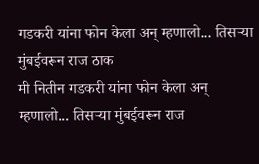गडकरी यांना फोन केला अन् म्हणालो... तिसऱ्या मुंबईवरून राज ठाक
मी नितीन गडकरी यांना फोन केला अन् म्हणालो... तिसऱ्या मुंबईवरून राज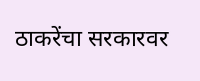ठाकरेंचा सरकारवर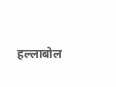हल्लाबोल